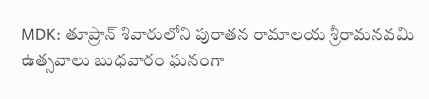MDK: తూప్రాన్ శివారులోని పురాతన రామాలయ శ్రీరామనవమి ఉత్సవాలు బుధవారం ఘనంగా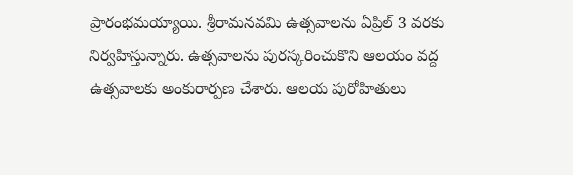ప్రారంభమయ్యాయి. శ్రీరామనవమి ఉత్సవాలను ఏప్రిల్ 3 వరకు నిర్వహిస్తున్నారు. ఉత్సవాలను పురస్కరించుకొని ఆలయం వద్ద ఉత్సవాలకు అంకురార్పణ చేశారు. ఆలయ పురోహితులు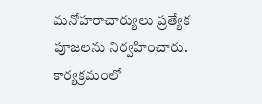మనోహరాచార్యులు ప్రత్యేక పూజలను నిర్వహించారు. కార్యక్రమంలో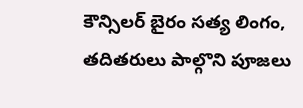కౌన్సిలర్ బైరం సత్య లింగం, తదితరులు పాల్గొని పూజలు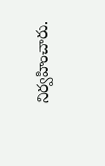నిర్వహించారు.